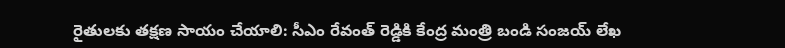రైతులకు తక్షణ సాయం చేయాలి: సీఎం రేవంత్ రెడ్డికి కేంద్ర మంత్రి బండి సంజయ్ లేఖ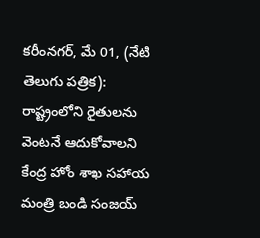కరీంనగర్, మే 01, (నేటి తెలుగు పత్రిక): రాష్ట్రంలోని రైతులను వెంటనే ఆదుకోవాలని కేంద్ర హోం శాఖ సహాయ మంత్రి బండి సంజయ్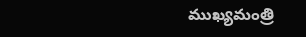ముఖ్యమంత్రి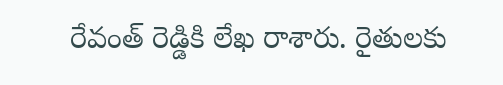రేవంత్ రెడ్డికి లేఖ రాశారు. రైతులకు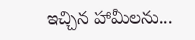ఇచ్చిన హామీలను...